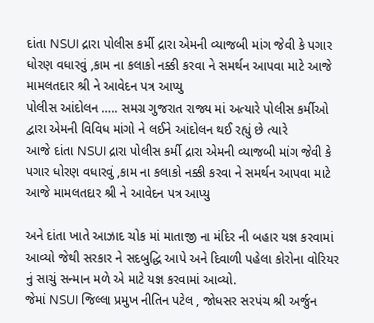દાંતા NSUI દ્રારા પોલીસ કર્મી દ્રારા એમની વ્યાજબી માંગ જેવી કે પગાર ધોરણ વધારવું ,કામ ના કલાકો નક્કી કરવા ને સમર્થન આપવા માટે આજે મામલતદાર શ્રી ને આવેદન પત્ર આપ્યુ
પોલીસ આંદોલન ….. સમગ્ર ગુજરાત રાજ્ય માં અત્યારે પોલીસ કર્મીઓ દ્વારા એમની વિવિધ માંગો ને લઈને આંદોલન થઈ રહ્યું છે ત્યારે
આજે દાંતા NSUI દ્રારા પોલીસ કર્મી દ્રારા એમની વ્યાજબી માંગ જેવી કે પગાર ધોરણ વધારવું ,કામ ના કલાકો નક્કી કરવા ને સમર્થન આપવા માટે આજે મામલતદાર શ્રી ને આવેદન પત્ર આપ્યુ

અને દાંતા ખાતે આઝાદ ચોક માં માતાજી ના મંદિર ની બહાર યજ્ઞ કરવામાં આવ્યો જેથી સરકાર ને સદબુદ્ધિ આપે અને દિવાળી પહેલા કોરોના વોરિયર નું સાચું સન્માન મળે એ માટે યજ્ઞ કરવામાં આવ્યો.
જેમાં NSUI જિલ્લા પ્રમુખ નીતિન પટેલ , જોધસર સરપંચ શ્રી અર્જુન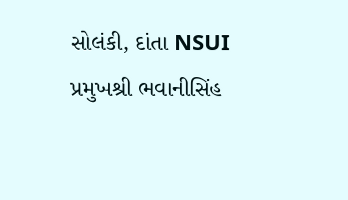સોલંકી, દાંતા NSUI પ્રમુખશ્રી ભવાનીસિંહ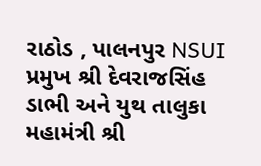રાઠોડ , પાલનપુર NSUI પ્રમુખ શ્રી દેવરાજસિંહ ડાભી અને યુથ તાલુકા મહામંત્રી શ્રી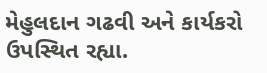મેહુલદાન ગઢવી અને કાર્યકરો ઉપસ્થિત રહ્યા.